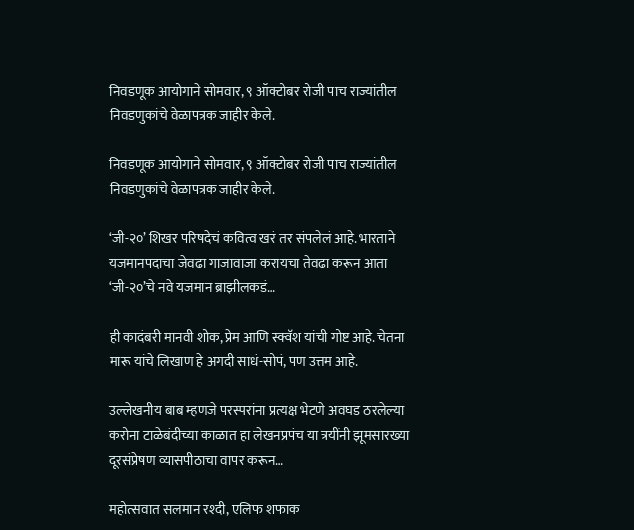निवडणूक आयोगाने सोमवार, ९ ऑक्टोबर रोजी पाच राज्यांतील निवडणुकांचे वेळापत्रक जाहीर केले.

निवडणूक आयोगाने सोमवार, ९ ऑक्टोबर रोजी पाच राज्यांतील निवडणुकांचे वेळापत्रक जाहीर केले.

‘जी-२०’ शिखर परिषदेचं कवित्व खरं तर संपलेलं आहे. भारताने यजमानपदाचा जेवढा गाजावाजा करायचा तेवढा करून आता ‘जी-२०’चे नवे यजमान ब्राझीलकडं…

ही कादंबरी मानवी शोक, प्रेम आणि स्क्वॅश यांची गोष्ट आहे. चेतना मारू यांचे लिखाण हे अगदी साधं-सोपं, पण उत्तम आहे.

उल्लेखनीय बाब म्हणजे परस्परांना प्रत्यक्ष भेटणे अवघड ठरलेल्या करोना टाळेबंदीच्या काळात हा लेखनप्रपंच या त्रयींनी झूमसारख्या दूरसंप्रेषण व्यासपीठाचा वापर करून…

महोत्सवात सलमान रश्दी, एलिफ शफाक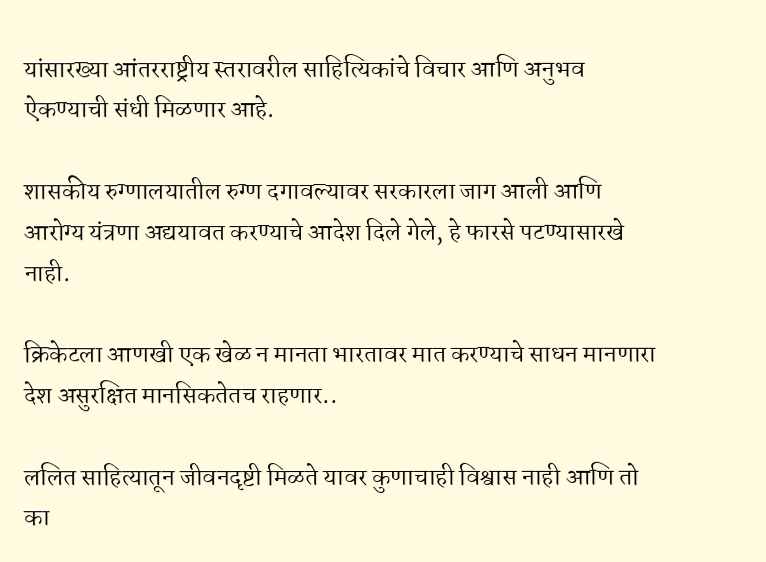यांसारख्या आंतरराष्ट्रीय स्तरावरील साहित्यिकांचे विचार आणि अनुभव ऐकण्याची संधी मिळणार आहे.

शासकीय रुग्णालयातील रुग्ण दगावल्यावर सरकारला जाग आली आणि आरोग्य यंत्रणा अद्ययावत करण्याचे आदेश दिले गेले, हे फारसे पटण्यासारखे नाही.

क्रिकेटला आणखी एक खेळ न मानता भारतावर मात करण्याचे साधन मानणारा देश असुरक्षित मानसिकतेतच राहणार..

ललित साहित्यातून जीवनदृष्टी मिळते यावर कुणाचाही विश्वास नाही आणि तो का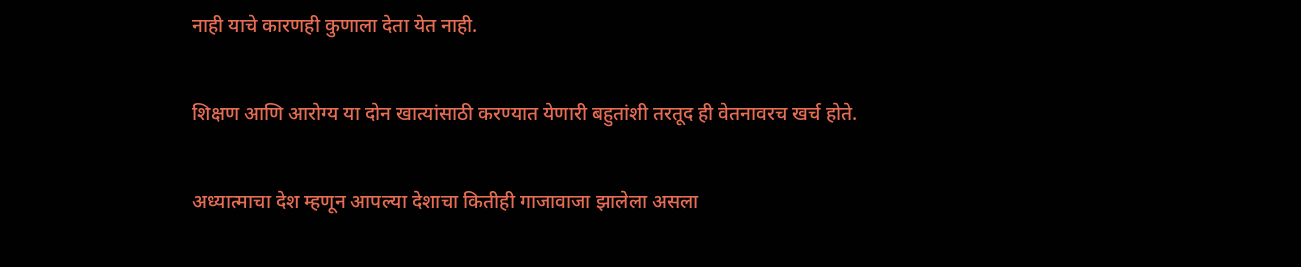नाही याचे कारणही कुणाला देता येत नाही.

शिक्षण आणि आरोग्य या दोन खात्यांसाठी करण्यात येणारी बहुतांशी तरतूद ही वेतनावरच खर्च होते.

अध्यात्माचा देश म्हणून आपल्या देशाचा कितीही गाजावाजा झालेला असला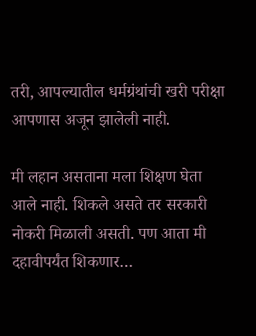तरी, आपल्यातील धर्मग्रंथांची खरी परीक्षा आपणास अजून झालेली नाही.

मी लहान असताना मला शिक्षण घेता आले नाही. शिकले असते तर सरकारी नोकरी मिळाली असती. पण आता मी दहावीपर्यंत शिकणार…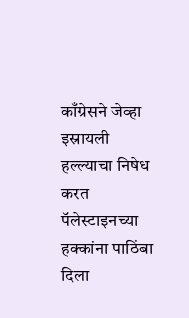काँग्रेसने जेव्हा इस्रायली हल्ल्याचा निषेध करत पॅलेस्टाइनच्या हक्कांना पाठिंबा दिला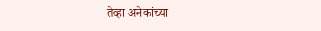तेव्हा अनेकांच्या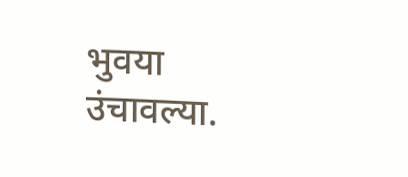भुवया उंचावल्या.